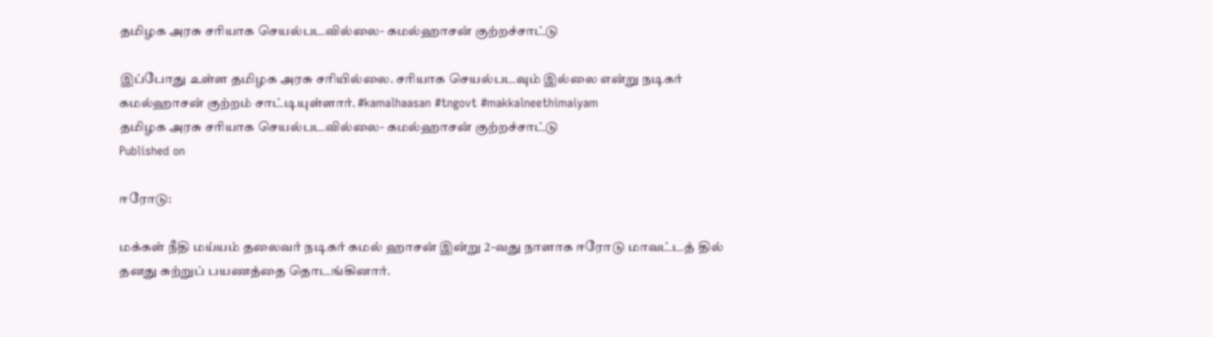தமிழக அரசு சரியாக செயல்படவில்லை- கமல்ஹாசன் குற்றச்சாட்டு

இப்போது உள்ள தமிழக அரசு சரியில்லை. சரியாக செயல்படவும் இல்லை என்று நடிகர் கமல்ஹாசன் குற்றம் சாட்டியுள்ளார். #kamalhaasan #tngovt #makkalneethimaiyam
தமிழக அரசு சரியாக செயல்படவில்லை- கமல்ஹாசன் குற்றச்சாட்டு
Published on

ஈரோடு:

மக்கள் நீதி மய்யம் தலைவர் நடிகர் கமல் ஹாசன் இன்று 2-வது நாளாக ஈரோடு மாவட்டத் தில் தனது சுற்றுப் பயணத்தை தொடங்கினார்.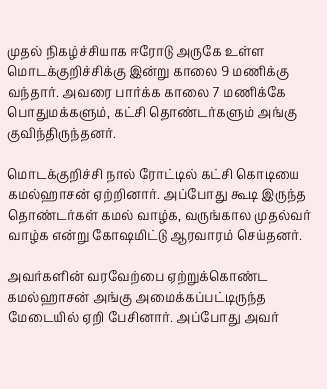முதல் நிகழ்ச்சியாக ஈரோடு அருகே உள்ள மொடக்குறிச்சிக்கு இன்று காலை 9 மணிக்கு வந்தார். அவரை பார்க்க காலை 7 மணிக்கே பொதுமக்களும், கட்சி தொண்டர்களும் அங்கு குவிந்திருந்தனர்.

மொடக்குறிச்சி நால் ரோட்டில் கட்சி கொடியை கமல்ஹாசன் ஏற்றினார். அப்போது கூடி இருந்த தொண்டர்கள் கமல் வாழ்க, வருங்கால முதல்வர் வாழ்க என்று கோ‌ஷமிட்டு ஆரவாரம் செய்தனர்.

அவர்களின் வரவேற்பை ஏற்றுக்கொண்ட கமல்ஹாசன் அங்கு அமைக்கப்பட்டிருந்த மேடையில் ஏறி பேசினார். அப்போது அவர்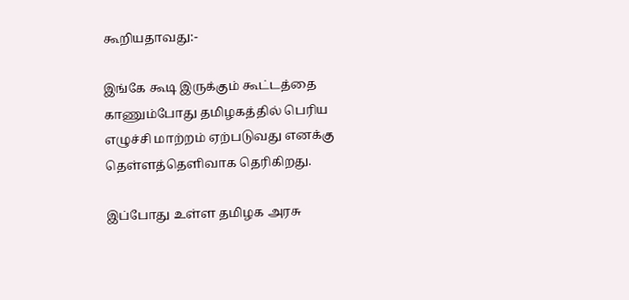கூறியதாவது:-

இங்கே கூடி இருக்கும் கூட்டத்தை காணும்போது தமிழகத்தில் பெரிய எழுச்சி மாற்றம் ஏற்படுவது எனக்கு தெள்ளத்தெளிவாக தெரிகிறது.

இப்போது உள்ள தமிழக அரசு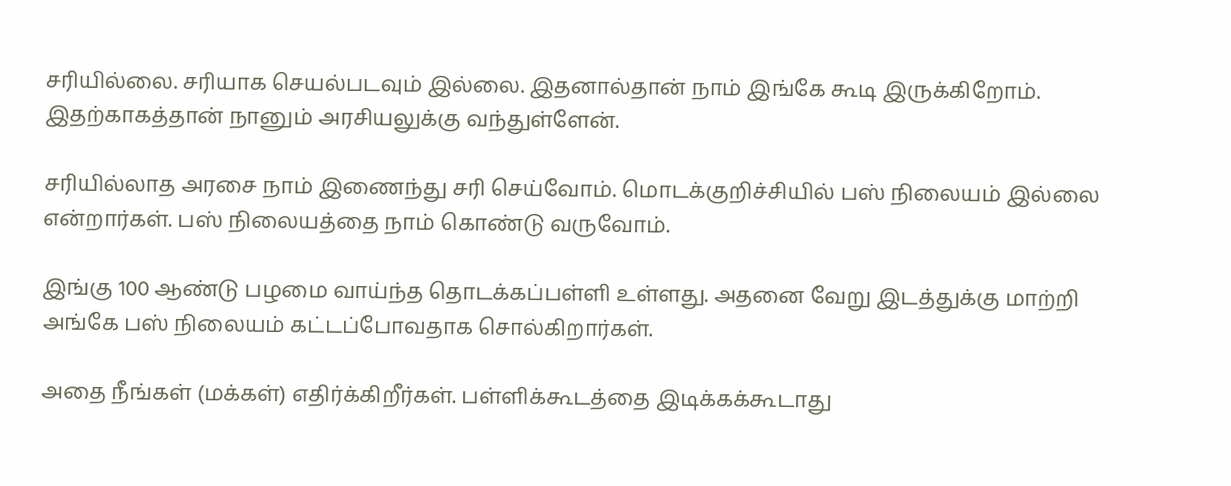சரியில்லை. சரியாக செயல்படவும் இல்லை. இதனால்தான் நாம் இங்கே கூடி இருக்கிறோம். இதற்காகத்தான் நானும் அரசியலுக்கு வந்துள்ளேன்.

சரியில்லாத அரசை நாம் இணைந்து சரி செய்வோம். மொடக்குறிச்சியில் பஸ் நிலையம் இல்லை என்றார்கள். பஸ் நிலையத்தை நாம் கொண்டு வருவோம்.

இங்கு 100 ஆண்டு பழமை வாய்ந்த தொடக்கப்பள்ளி உள்ளது. அதனை வேறு இடத்துக்கு மாற்றி அங்கே பஸ் நிலையம் கட்டப்போவதாக சொல்கிறார்கள்.

அதை நீங்கள் (மக்கள்) எதிர்க்கிறீர்கள். பள்ளிக்கூடத்தை இடிக்கக்கூடாது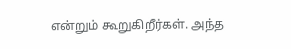என்றும் கூறுகிறீர்கள். அந்த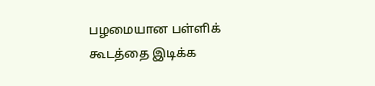பழமையான பள்ளிக் கூடத்தை இடிக்க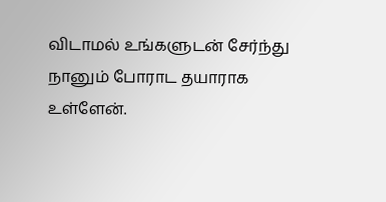விடாமல் உங்களுடன் சேர்ந்து நானும் போராட தயாராக உள்ளேன்.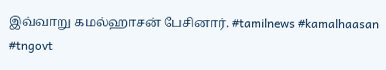இவ்வாறு கமல்ஹாசன் பேசினார். #tamilnews #kamalhaasan #tngovt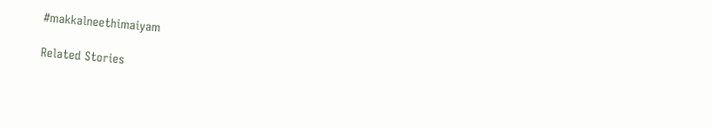#makkalneethimaiyam

Related Stories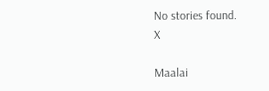No stories found.
X

Maalai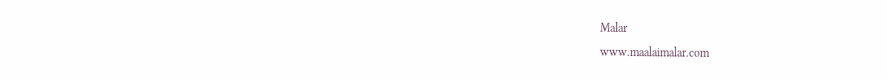Malar
www.maalaimalar.com